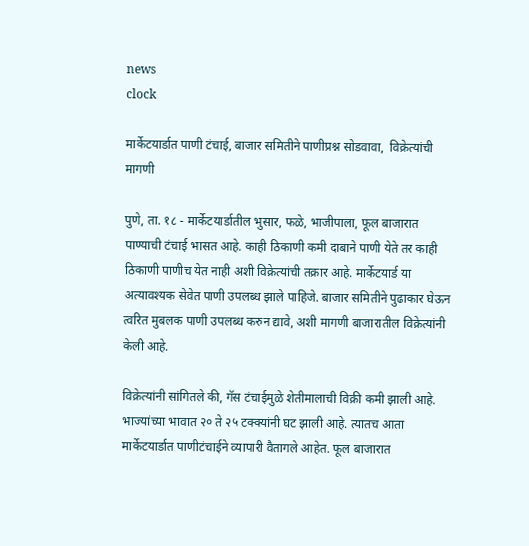news
clock

मार्केटयार्डात पाणी टंचाई, बाजार समितीने पाणीप्रश्न सोडवावा,  विक्रेत्यांची मागणी

पुणे, ता. १८ - मार्केटयार्डातील भुसार, फळे, भाजीपाला, फूल बाजारात पाण्याची टंचाई भासत आहे. काही ठिकाणी कमी दाबाने पाणी येते तर काही ठिकाणी पाणीच येत नाही अशी विक्रेत्यांची तक्रार आहे. मार्केटयार्ड या अत्यावश्यक सेवेत पाणी उपलब्ध झाले पाहिजे. बाजार समितीने पुढाकार घेऊन त्वरित मुबलक पाणी उपलब्ध करुन द्यावे, अशी मागणी बाजारातील विक्रेत्यांनी केली आहे.

विक्रेत्यांनी सांगितले की, गॅस टंचाईमुळे शेतीमालाची विक्री कमी झाली आहे. भाज्यांच्या भावात २० ते २५ टक्क्यांनी घट झाली आहे. त्यातच आता मार्केटयार्डात पाणीटंचाईने व्यापारी वैतागले आहेत. फूल बाजारात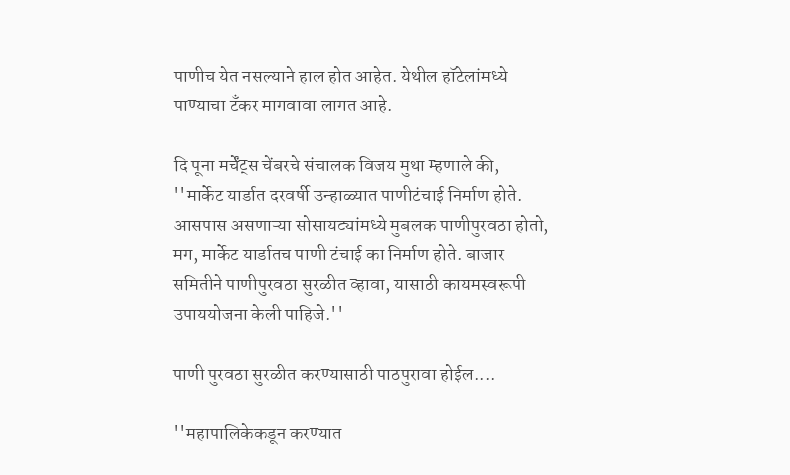पाणीच येत नसल्याने हाल होत आहेत. येथील हॉटेलांमध्ये पाण्याचा टॅंकर मागवावा लागत आहे.

दि पूना मर्चेंट्स चेंबरचे संचालक विजय मुथा म्हणाले की, ''मार्केट यार्डात दरवर्षी उन्हाळ्यात पाणीटंचाई निर्माण होते. आसपास असणाऱ्या सोसायट्यांमध्ये मुबलक पाणीपुरवठा होतो, मग, मार्केट यार्डातच पाणी टंचाई का निर्माण होते. बाजार समितीने पाणीपुरवठा सुरळीत व्हावा, यासाठी कायमस्वरूपी उपाययोजना केली पाहिजे.''

पाणी पुरवठा सुरळीत करण्यासाठी पाठपुरावा होईल....

''महापालिकेकडून करण्यात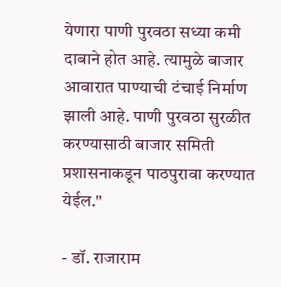येणारा पाणी पुरवठा सध्या कमी दाबाने होत आहे. त्यामुळे बाजार आवारात पाण्याची टंचाई निर्माण झाली आहे. पाणी पुरवठा सुरळीत करण्यासाठी बाजार समिती प्रशासनाकडून पाठपुरावा करण्यात येईल.''

- डॉ. राजाराम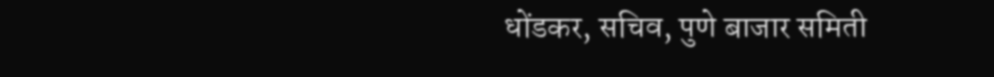धोंडकर, सचिव, पुणे बाजार समिती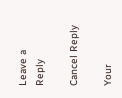Leave a Reply

Cancel Reply

Your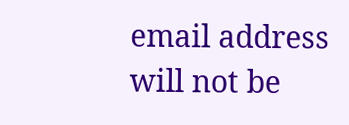email address will not be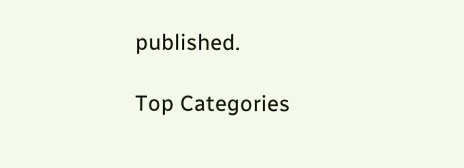published.

Top Categories